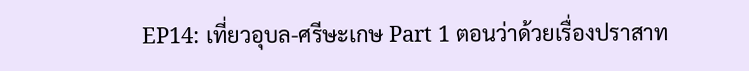EP14: เที่ยวอุบล-ศรีษะเกษ Part 1 ตอนว่าด้วยเรื่องปราสาท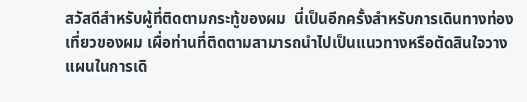สวัสดีสำหรับผู้ที่ติดตามกระทู้ของผม  นี่เป็นอีกครั้งสำหรับการเดินทางท่องเที่ยวของผม เผื่อท่านที่ติดตามสามารถนำไปเป็นแนวทางหรือตัดสินใจวางแผนในการเดิ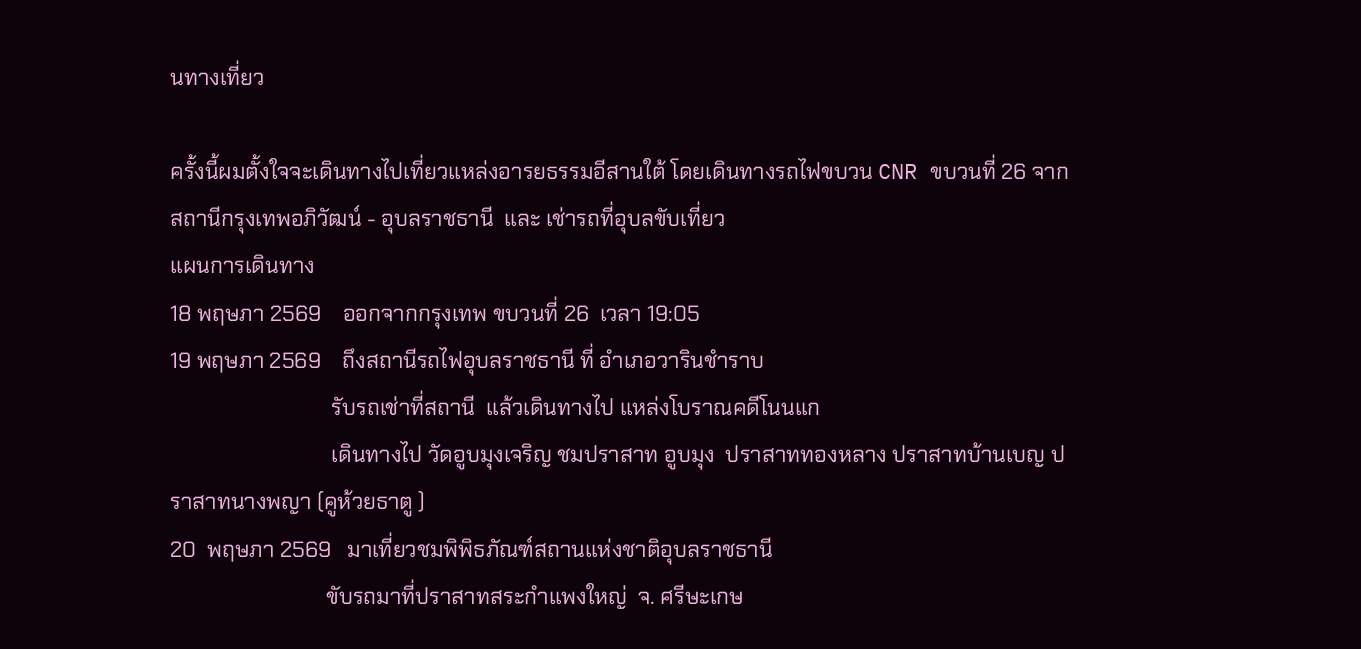นทางเที่ยว

ครั้งนี้ผมตั้งใจจะเดินทางไปเที่ยวแหล่งอารยธรรมอีสานใต้ โดยเดินทางรถไฟขบวน CNR ขบวนที่ 26 จากสถานีกรุงเทพอภิวัฒน์ - อุบลราชธานี  และ เช่ารถที่อุบลขับเที่ยว
แผนการเดินทาง
18 พฤษภา 2569    ออกจากกรุงเทพ ขบวนที่ 26  เวลา 19:05
19 พฤษภา 2569    ถึงสถานีรถไฟอุบลราชธานี ที่ อำเภอวารินชำราบ
                              รับรถเช่าที่สถานี  แล้วเดินทางไป แหล่งโบราณคดีโนนแก
                              เดินทางไป วัดอูบมุงเจริญ ชมปราสาท อูบมุง  ปราสาททองหลาง ปราสาทบ้านเบญ ปราสาทนางพญา (คูห้วยธาตู )
20  พฤษภา 2569   มาเที่ยวชมพิพิธภัณฑ์สถานแห่งชาติอุบลราชธานี
                             ขับรถมาที่ปราสาทสระกำแพงใหญ่  จ. ศรีษะเกษ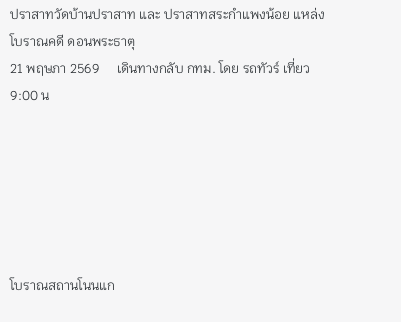ปราสาทวัดบ้านปราสาท และ ปราสาทสระกำแพงน้อย แหล่งโบราณคดี ดอนพระธาตุ
21 พฤษภา 2569     เดินทางกลับ กทม. โดย รถทัวร์ เที่ยว 9:00 น






โบราณสถานโนนแก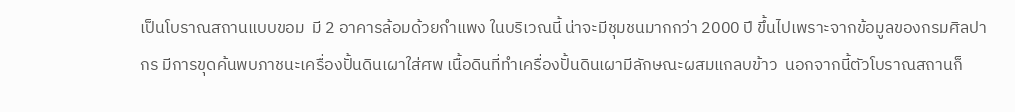เป็นโบราณสถานแบบขอม  มี 2 อาคารล้อมด้วยกำแพง ในบริเวณนี้ น่าจะมีชุมชนมากกว่า 2000 ปี ขึ้นไปเพราะจากข้อมูลของกรมศิลปากร มีการขุดค้นพบภาชนะเครื่องปั้นดินเผาใส่ศพ เนื้อดินที่ทำเครื่องปั้นดินเผามีลักษณะผสมแกลบข้าว  นอกจากนี้ตัวโบราณสถานก็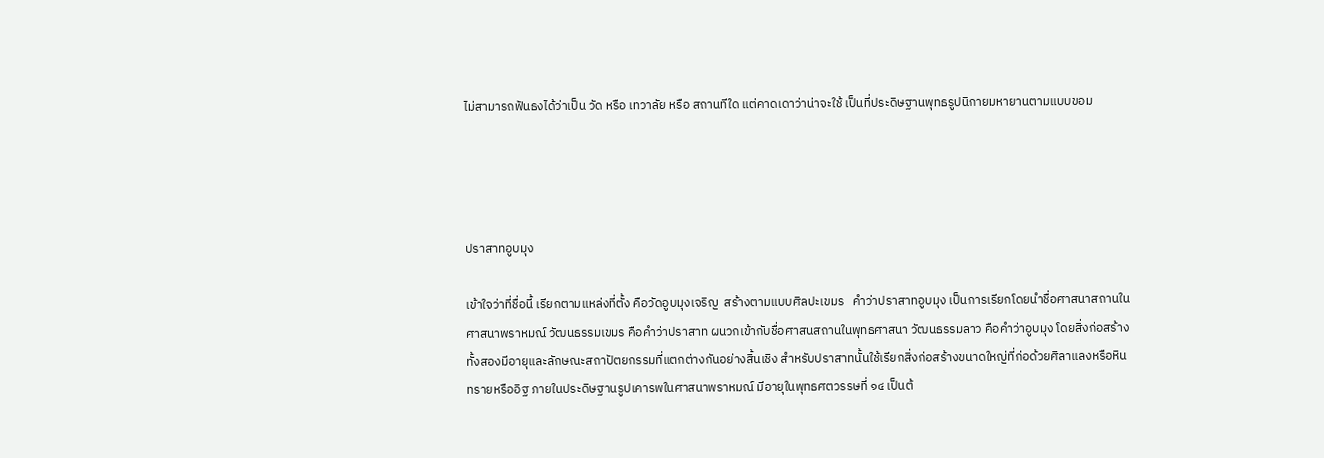ไม่สามารถฟันธงได้ว่าเป็น วัด หรือ เทวาลัย หรือ สถานทีใด แต่คาดเดาว่าน่าจะใช้ เป็นที่ประดิษฐานพุทธรูปนิกายมหายานตามแบบขอม




ปราสาทอูบมุง

เข้าใจว่าที่ชื่อนี้ เรียกตามแหล่งที่ตั้ง คือวัดอูบมุงเจริญ  สร้างตามแบบศิลปะเขมร   คำว่าปราสาทอูบมุง เป็นการเรียกโดยนำชื่อศาสนาสถานในศาสนาพราหมณ์ วัฒนธรรมเขมร คือคำว่าปราสาท ผนวกเข้ากับชื่อศาสนสถานในพุทธศาสนา วัฒนธรรมลาว คือคำว่าอูบมุง โดยสิ่งก่อสร้างทั้งสองมีอายุและลักษณะสถาปัตยกรรมที่แตกต่างกันอย่างสิ้นเชิง สำหรับปราสาทนั้นใช้เรียกสิ่งก่อสร้างขนาดใหญ่ที่ก่อด้วยศิลาแลงหรือหินทรายหรืออิฐ ภายในประดิษฐานรูปเคารพในศาสนาพราหมณ์ มีอายุในพุทธศตวรรษที่ ๑๔ เป็นต้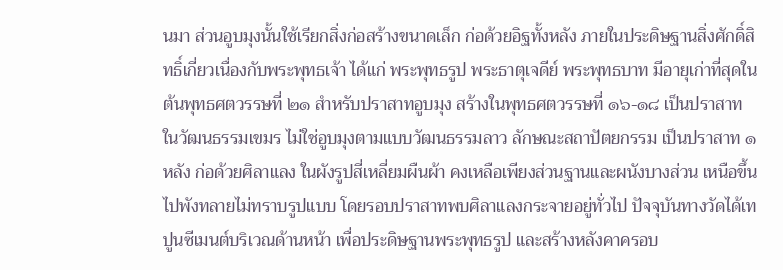นมา ส่วนอูบมุงนั้นใช้เรียกสิ่งก่อสร้างขนาดเล็ก ก่อด้วยอิฐทั้งหลัง ภายในประดิษฐานสิ่งศักดิ์สิทธิ์เกี่ยวเนื่องกับพระพุทธเจ้า ได้แก่ พระพุทธรูป พระธาตุเจดีย์ พระพุทธบาท มีอายุเก่าที่สุดในต้นพุทธศตวรรษที่ ๒๑ สำหรับปราสาทอูบมุง สร้างในพุทธศตวรรษที่ ๑๖-๑๘ เป็นปราสาทในวัฒนธรรมเขมร ไม่ใช่อูบมุงตามแบบวัฒนธรรมลาว ลักษณะสถาปัตยกรรม เป็นปราสาท ๑ หลัง ก่อด้วยศิลาแลง ในผังรูปสี่เหลี่ยมผืนผ้า คงเหลือเพียงส่วนฐานและผนังบางส่วน เหนือขึ้นไปพังทลายไม่ทราบรูปแบบ โดยรอบปราสาทพบศิลาแลงกระจายอยู่ทั่วไป ปัจจุบันทางวัดได้เทปูนซีเมนต์บริเวณด้านหน้า เพื่อประดิษฐานพระพุทธรูป และสร้างหลังคาครอบ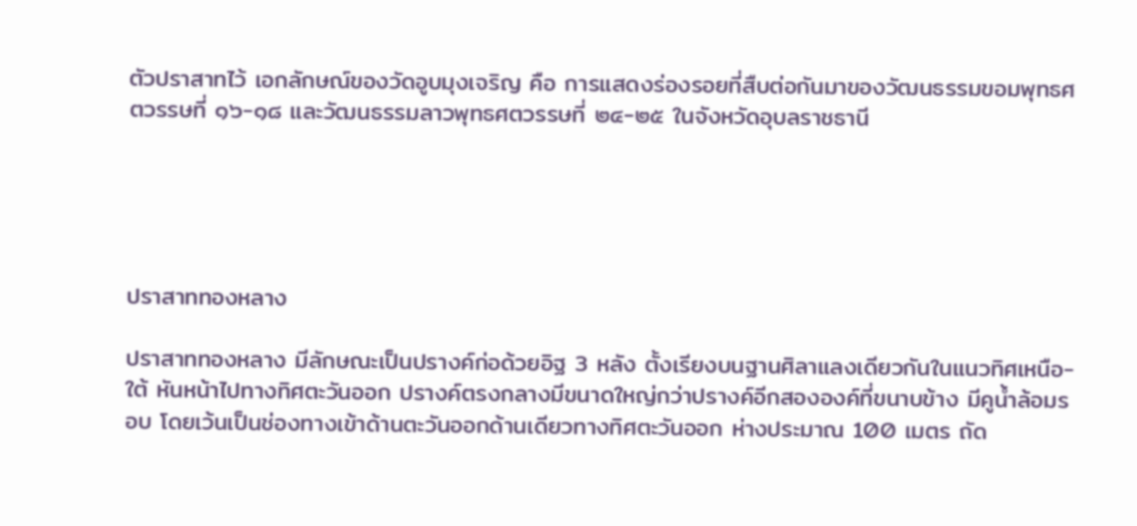ตัวปราสาทไว้ เอกลักษณ์ของวัดอูบมุงเจริญ คือ การแสดงร่องรอยที่สืบต่อกันมาของวัฒนธรรมขอมพุทธศตวรรษที่ ๑๖-๑๘ และวัฒนธรรมลาวพุทธศตวรรษที่ ๒๔-๒๕ ในจังหวัดอุบลราชธานี





ปราสาททองหลาง

ปราสาททองหลาง มีลักษณะเป็นปรางค์ก่อด้วยอิฐ 3 หลัง ตั้งเรียงบนฐานศิลาแลงเดียวกันในแนวทิศเหนือ-ใต้ หันหน้าไปทางทิศตะวันออก ปรางค์ตรงกลางมีขนาดใหญ่กว่าปรางค์อีกสององค์ที่ขนาบข้าง มีคูน้ำล้อมรอบ โดยเว้นเป็นช่องทางเข้าด้านตะวันออกด้านเดียวทางทิศตะวันออก ห่างประมาณ 100 เมตร ถัด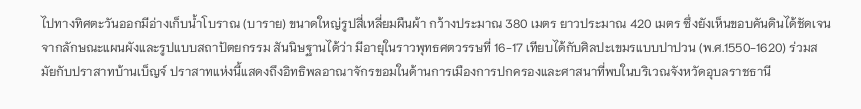ไปทางทิศตะวันออกมีอ่างเก็บน้ำโบราณ (บาราย) ขนาดใหญ่รูปสี่เหลี่ยมผืนผ้า กว้างประมาณ 380 เมตร ยาวประมาณ 420 เมตร ซึ่งยังเห็นขอบคันดินได้ชัดเจนจากลักษณะแผนผังและรูปแบบสถาปัตยกรรม สันนิษฐานได้ว่า มีอายุในราวพุทธศตวรรษที่ 16-17 เทียบได้กับศิลปะเขมรแบบปาปวน (พ.ศ.1550-1620) ร่วมสมัยกับปราสาทบ้านเบ็ญจ์ ปราสาทแห่งนี้แสดงถึงอิทธิพลอาณาจักรขอมในด้านการเมืองการปกครองและศาสนาที่พบในบริเวณจังหวัดอุบลราชธานี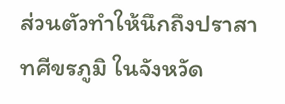ส่วนตัวทำให้นึกถึงปราสาทศีขรภูมิ ในจังหวัด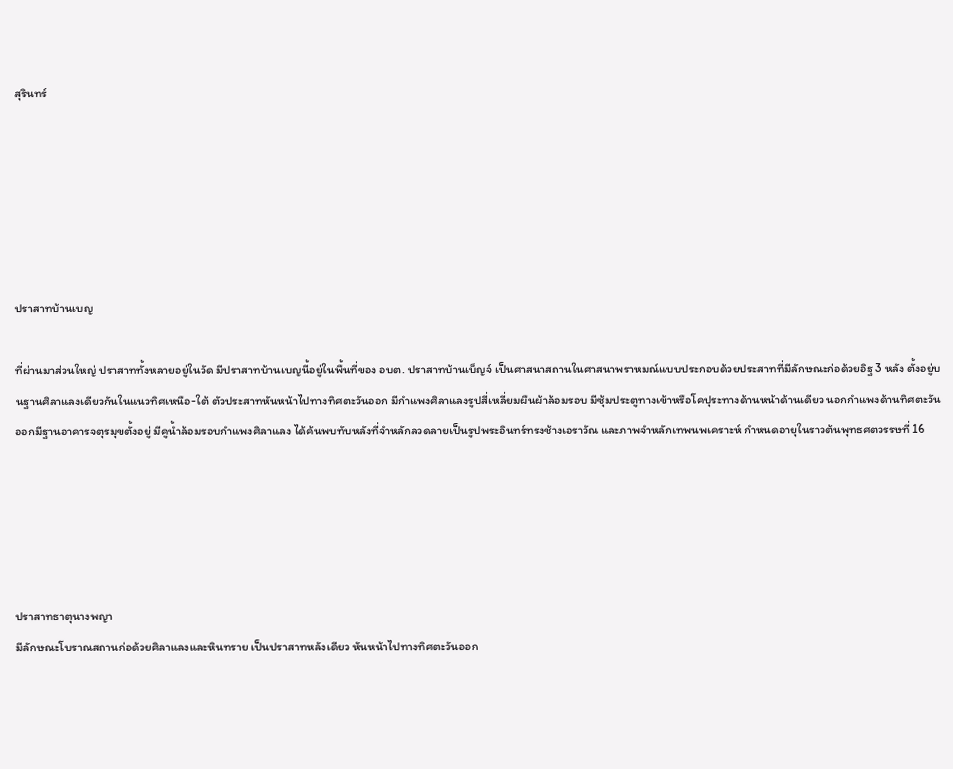สุรินทร์






ปราสาทบ้านเบญ

ที่ผ่านมาส่วนใหญ่ ปราสาททั้งหลายอยู่ในวัด มีปราสาทบ้านเบญนี้อยู่ในพื้นที่ของ อบต. ปราสาทบ้านเบ็ญจ์ เป็นศาสนาสถานในศาสนาพราหมณ์แบบประกอบด้วยประสาทที่มีลักษณะก่อด้วยอิฐ 3 หลัง ตั้งอยู่บนฐานศิลาแลงเดียวกันในแนวทิศเหนือ-ใต้ ตัวประสาทหันหน้าไปทางทิศตะวันออก มีกำแพงศิลาแลงรูปสี่เหลี่ยมผืนผ้าล้อมรอบ มีซุ้มประตูทางเข้าหรือโคปุระทางด้านหน้าด้านเดียว นอกกำแพงด้านทิศตะวันออกมีฐานอาคารจตุรมุขตั้งอยู่ มีคูน้ำล้อมรอบกำแพงศิลาแลง ได้ค้นพบทับหลังที่จำหลักลวดลายเป็นรูปพระอินทร์ทรงช้างเอราวัณ และภาพจำหลักเทพนพเคราะห์ กำหนดอายุในราวต้นพุทธศตวรรษที่ 16





ปราสาทธาตุนางพญา
มีลักษณะโบราณสถานก่อด้วยศิลาแลงและหินทราย เป็นปราสาทหลังเดียว หันหน้าไปทางทิศตะวันออก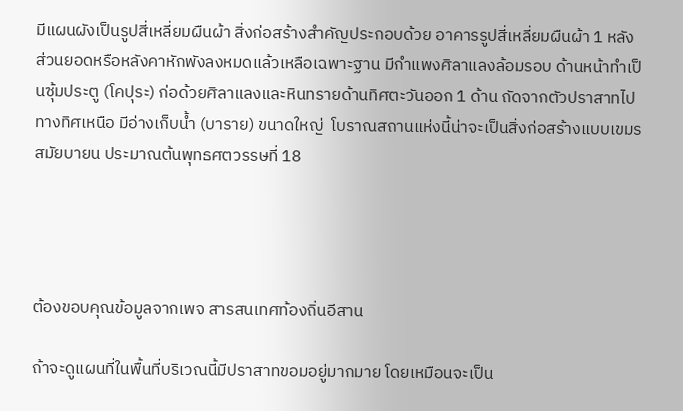มีแผนผังเป็นรูปสี่เหลี่ยมผืนผ้า สิ่งก่อสร้างสำคัญประกอบด้วย อาคารรูปสี่เหลี่ยมผืนผ้า 1 หลัง ส่วนยอดหรือหลังคาหักพังลงหมดแล้วเหลือเฉพาะฐาน มีกำแพงศิลาแลงล้อมรอบ ด้านหน้าทำเป็นซุ้มประตู (โคปุระ) ก่อด้วยศิลาแลงและหินทรายด้านทิศตะวันออก 1 ด้าน ถัดจากตัวปราสาทไปทางทิศเหนือ มีอ่างเก็บน้ำ (บาราย) ขนาดใหญ่  โบราณสถานแห่งนี้น่าจะเป็นสิ่งก่อสร้างแบบเขมรสมัยบายน ประมาณต้นพุทธศตวรรษที่ 18




ต้องขอบคุณข้อมูลจากเพจ สารสนเทศท้องถิ่นอีสาน

ถ้าจะดูแผนที่ในพื้นที่บริเวณนี้มีปราสาทขอมอยู่มากมาย โดยเหมือนจะเป็น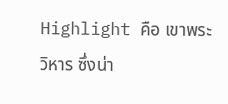Highlight คือ เขาพระวิหาร ซึ่งน่า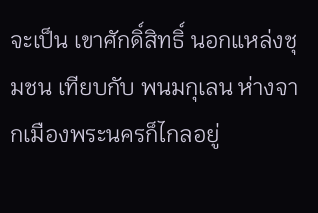จะเป็น เขาศักดิ์สิทธิ์ นอกแหล่งชุมชน เทียบกับ พนมกุเลน ห่างจากเมืองพระนครก็ไกลอยู่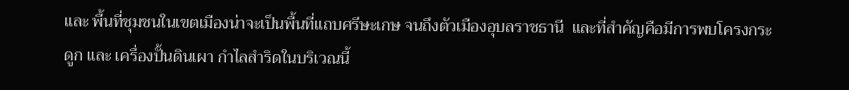และ พื้นที่ชุมชนในเขตเมืองน่าจะเป็นพื้นที่แถบศรีษะเกษ จนถึงตัวเมืองอุบลราชธานี  และที่สำคัญคือมีการพบโครงกระดูก และ เครื่องปั้นดินเผา กำไลสำริดในบริเวณนี้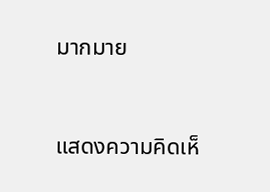มากมาย


แสดงความคิดเห็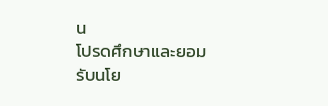น
โปรดศึกษาและยอมรับนโย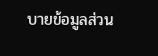บายข้อมูลส่วน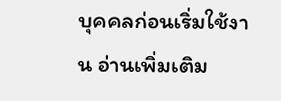บุคคลก่อนเริ่มใช้งาน อ่านเพิ่มเติม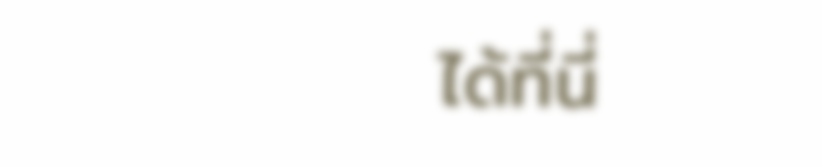ได้ที่นี่